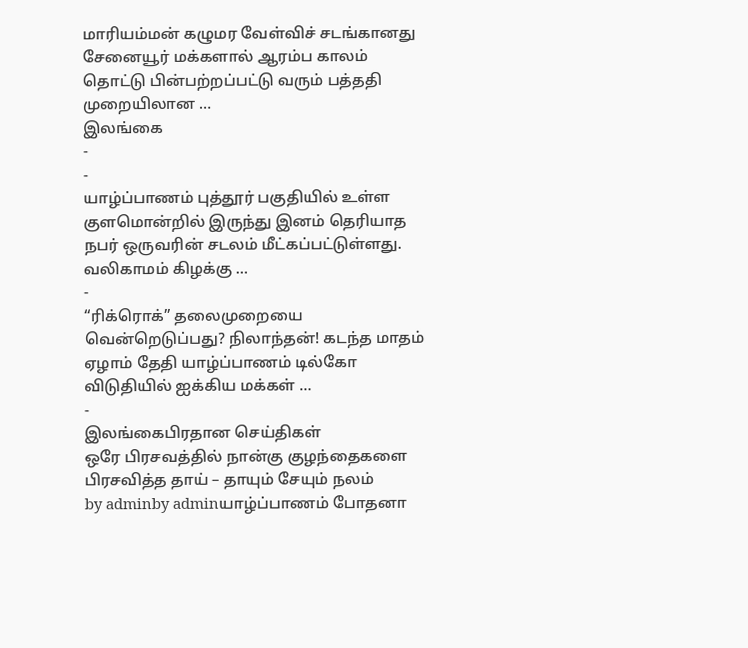மாரியம்மன் கழுமர வேள்விச் சடங்கானது சேனையூர் மக்களால் ஆரம்ப காலம் தொட்டு பின்பற்றப்பட்டு வரும் பத்ததி முறையிலான …
இலங்கை
-
-
யாழ்ப்பாணம் புத்தூர் பகுதியில் உள்ள குளமொன்றில் இருந்து இனம் தெரியாத நபர் ஒருவரின் சடலம் மீட்கப்பட்டுள்ளது. வலிகாமம் கிழக்கு …
-
“ரிக்ரொக்” தலைமுறையை வென்றெடுப்பது? நிலாந்தன்! கடந்த மாதம் ஏழாம் தேதி யாழ்ப்பாணம் டில்கோ விடுதியில் ஐக்கிய மக்கள் …
-
இலங்கைபிரதான செய்திகள்
ஒரே பிரசவத்தில் நான்கு குழந்தைகளை பிரசவித்த தாய் – தாயும் சேயும் நலம்
by adminby adminயாழ்ப்பாணம் போதனா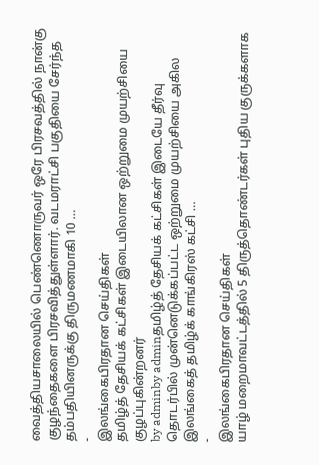வைத்தியசாலையில் பெண்ணொருவர் ஒரே பிரசவத்தில் நான்கு குழந்தைகளை பிரசவித்துள்ளார். வடமராட்சி பகுதியை சேர்ந்த தம்பதியினருக்கு திருமணமாகி 10 …
-
இலங்கைபிரதான செய்திகள்
தமிழ்த் தேசியக் கட்சிகள் இடையிலான ஒற்றுமை முயற்சியை குழப்புகின்றனர்
by adminby adminதமிழ்த் தேசியக் கட்சிகள் இடையே தீர்வு தொடர்பில் முன்னெடுக்கப்பட்ட ஒற்றுமை முயற்சியை அகில இலங்கைத் தமிழ்க் காங்கிரஸ் கட்சி …
-
இலங்கைபிரதான செய்திகள்
யாழ் மறைமாவட்டத்தில் 5 திருத்தொண்டர்கள் புதிய குருக்களாக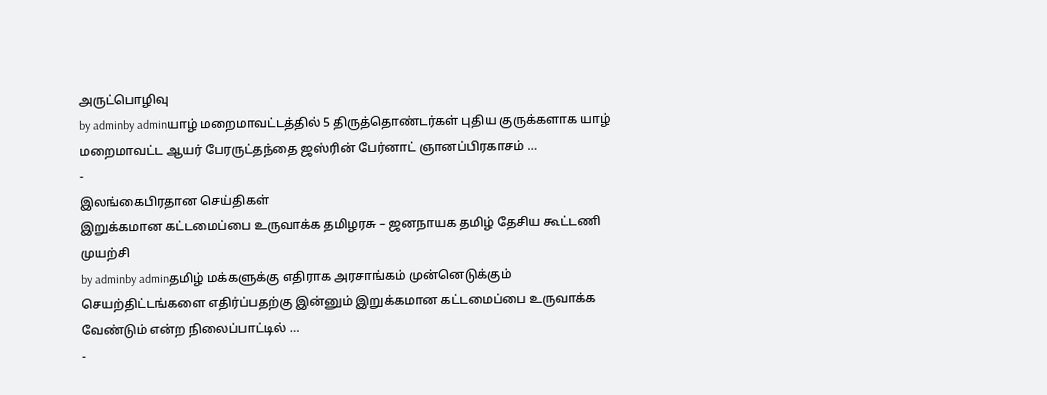அருட்பொழிவு
by adminby adminயாழ் மறைமாவட்டத்தில் 5 திருத்தொண்டர்கள் புதிய குருக்களாக யாழ் மறைமாவட்ட ஆயர் பேரருட்தந்தை ஜஸ்ரின் பேர்னாட் ஞானப்பிரகாசம் …
-
இலங்கைபிரதான செய்திகள்
இறுக்கமான கட்டமைப்பை உருவாக்க தமிழரசு – ஜனநாயக தமிழ் தேசிய கூட்டணி முயற்சி
by adminby adminதமிழ் மக்களுக்கு எதிராக அரசாங்கம் முன்னெடுக்கும் செயற்திட்டங்களை எதிர்ப்பதற்கு இன்னும் இறுக்கமான கட்டமைப்பை உருவாக்க வேண்டும் என்ற நிலைப்பாட்டில் …
-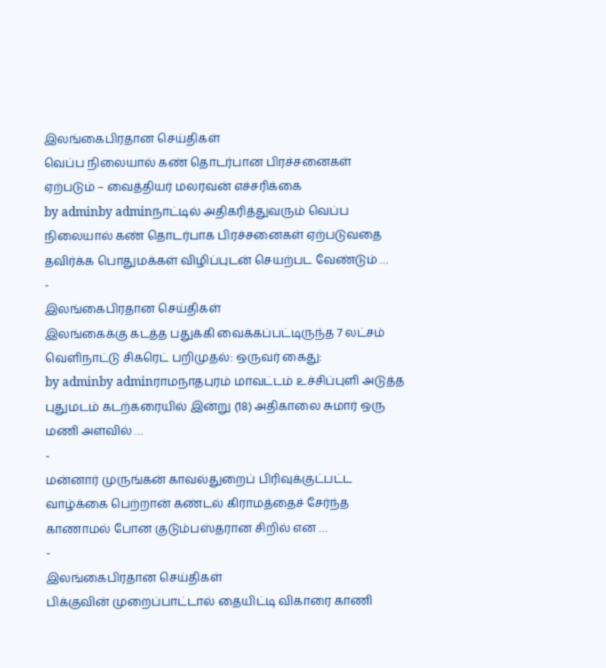இலங்கைபிரதான செய்திகள்
வெப்ப நிலையால் கண் தொடர்பான பிரச்சனைகள் ஏற்படும் – வைத்தியர் மலரவன் எச்சரிக்கை
by adminby adminநாட்டில் அதிகரித்துவரும் வெப்ப நிலையால் கண் தொடர்பாக பிரச்சனைகள் ஏற்படுவதை தவிர்க்க பொதுமக்கள் விழிப்புடன் செயற்பட வேண்டும் …
-
இலங்கைபிரதான செய்திகள்
இலங்கைக்கு கடத்த பதுக்கி வைக்கப்பட்டிருந்த 7 லட்சம் வெளிநாட்டு சிகரெட் பறிமுதல்: ஒருவர் கைது:
by adminby adminராமநாதபுரம் மாவட்டம் உச்சிப்புளி அடுத்த புதுமடம் கடற்கரையில் இன்று (18) அதிகாலை சுமார் ஒரு மணி அளவில் …
-
மன்னார் முருங்கன் காவல்துறைப் பிரிவுக்குட்பட்ட வாழ்க்கை பெற்றான் கண்டல் கிராமத்தைச் சேர்ந்த காணாமல் போன குடும்பஸ்தரான சிறில் என …
-
இலங்கைபிரதான செய்திகள்
பிக்குவின் முறைப்பாட்டால் தையிட்டி விகாரை காணி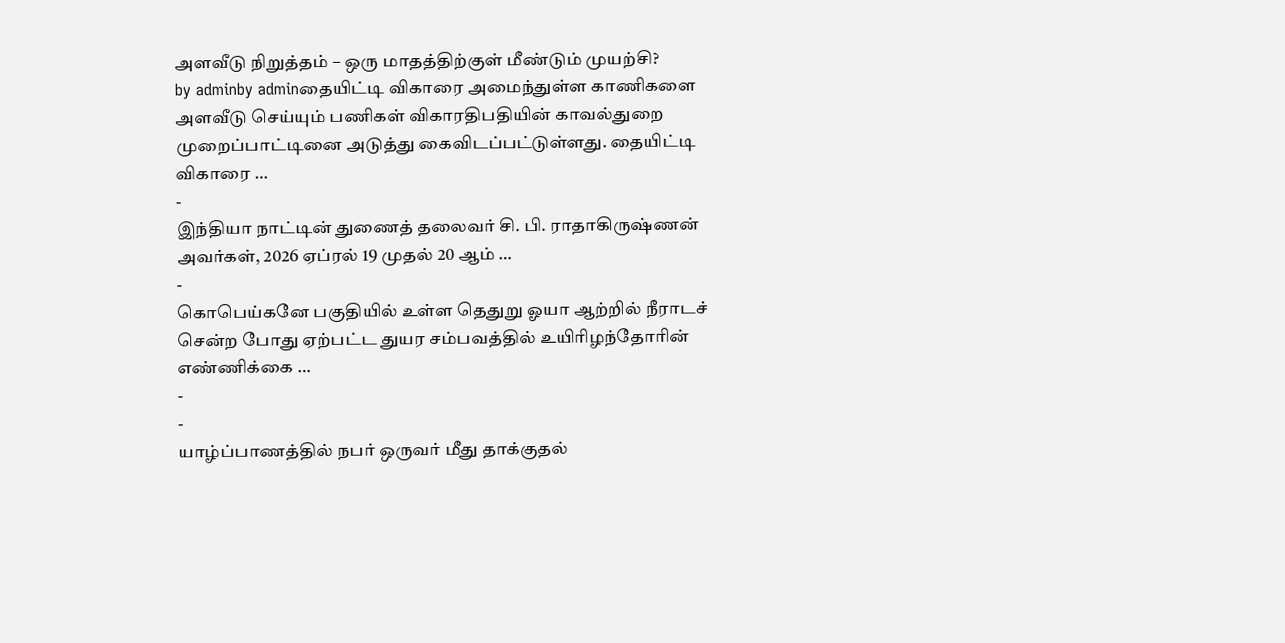அளவீடு நிறுத்தம் – ஒரு மாதத்திற்குள் மீண்டும் முயற்சி?
by adminby adminதையிட்டி விகாரை அமைந்துள்ள காணிகளை அளவீடு செய்யும் பணிகள் விகாரதிபதியின் காவல்துறை முறைப்பாட்டினை அடுத்து கைவிடப்பட்டுள்ளது. தையிட்டி விகாரை …
-
இந்தியா நாட்டின் துணைத் தலைவர் சி. பி. ராதாகிருஷ்ணன் அவர்கள், 2026 ஏப்ரல் 19 முதல் 20 ஆம் …
-
கொபெய்கனே பகுதியில் உள்ள தெதுறு ஓயா ஆற்றில் நீராடச் சென்ற போது ஏற்பட்ட துயர சம்பவத்தில் உயிரிழந்தோரின் எண்ணிக்கை …
-
-
யாழ்ப்பாணத்தில் நபர் ஒருவர் மீது தாக்குதல்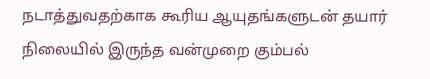நடாத்துவதற்காக கூரிய ஆயுதங்களுடன் தயார் நிலையில் இருந்த வன்முறை கும்பல்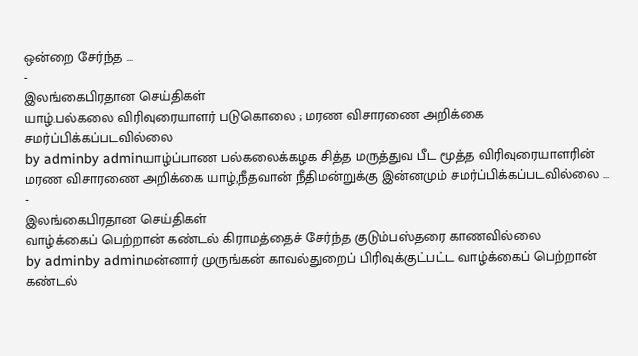ஒன்றை சேர்ந்த …
-
இலங்கைபிரதான செய்திகள்
யாழ்.பல்கலை விரிவுரையாளர் படுகொலை ; மரண விசாரணை அறிக்கை சமர்ப்பிக்கப்படவில்லை
by adminby adminயாழ்ப்பாண பல்கலைக்கழக சித்த மருத்துவ பீட மூத்த விரிவுரையாளரின் மரண விசாரணை அறிக்கை யாழ்,நீதவான் நீதிமன்றுக்கு இன்னமும் சமர்ப்பிக்கப்படவில்லை …
-
இலங்கைபிரதான செய்திகள்
வாழ்க்கைப் பெற்றான் கண்டல் கிராமத்தைச் சேர்ந்த குடும்பஸ்தரை காணவில்லை
by adminby adminமன்னார் முருங்கன் காவல்துறைப் பிரிவுக்குட்பட்ட வாழ்க்கைப் பெற்றான் கண்டல்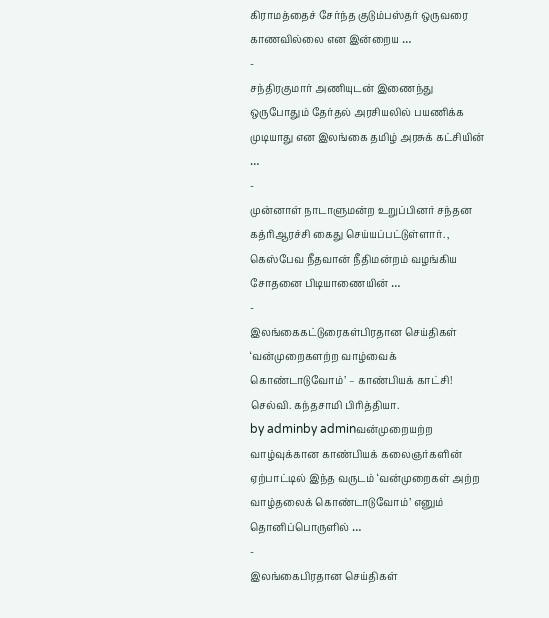கிராமத்தைச் சேர்ந்த குடும்பஸ்தர் ஒருவரை காணவில்லை என இன்றைய …
-
சந்திரகுமார் அணியுடன் இணைந்து ஒருபோதும் தேர்தல் அரசியலில் பயணிக்க முடியாது என இலங்கை தமிழ் அரசுக் கட்சியின் …
-
முன்னாள் நாடாளுமன்ற உறுப்பினர் சந்தன கத்ரிஆரச்சி கைது செய்யப்பட்டுள்ளார். , கெஸ்பேவ நீதவான் நீதிமன்றம் வழங்கிய சோதனை பிடியாணையின் …
-
இலங்கைகட்டுரைகள்பிரதான செய்திகள்
‘வன்முறைகளற்ற வாழ்வைக் கொண்டாடுவோம்’ – காண்பியக் காட்சி! செல்வி. கந்தசாமி பிரித்தியா.
by adminby adminவன்முறையற்ற வாழ்வுக்கான காண்பியக் கலைஞர்களின் ஏற்பாட்டில் இந்த வருடம் ‘வன்முறைகள் அற்ற வாழ்தலைக் கொண்டாடுவோம்’ எனும் தொனிப்பொருளில் …
-
இலங்கைபிரதான செய்திகள்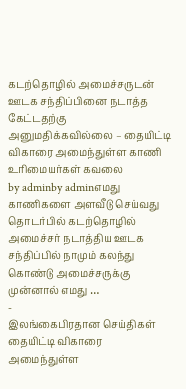கடற்தொழில் அமைச்சருடன் ஊடக சந்திப்பினை நடாத்த கேட்டதற்கு அனுமதிக்கவில்லை – தையிட்டி விகாரை அமைந்துள்ள காணி உரிமையர்கள் கவலை
by adminby adminஎமது காணிகளை அளவீடு செய்வது தொடர்பில் கடற்தொழில் அமைச்சர் நடாத்திய ஊடக சந்திப்பில் நாமும் கலந்து கொண்டு அமைச்சருக்கு முன்னால் எமது …
-
இலங்கைபிரதான செய்திகள்
தையிட்டி விகாரை அமைந்துள்ள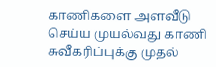காணிகளை அளவீடு செய்ய முயல்வது காணி சுவீகரிப்புக்கு முதல்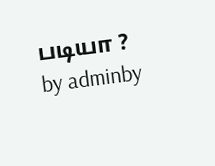படியா ?
by adminby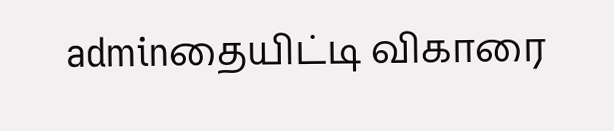adminதையிட்டி விகாரை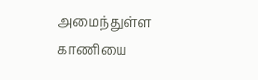அமைந்துள்ள காணியை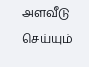அளவீடு செய்யும்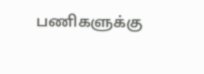பணிகளுக்கு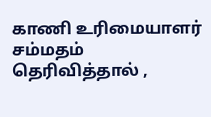காணி உரிமையாளர் சம்மதம் தெரிவித்தால் ,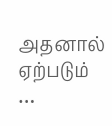அதனால் ஏற்படும் …